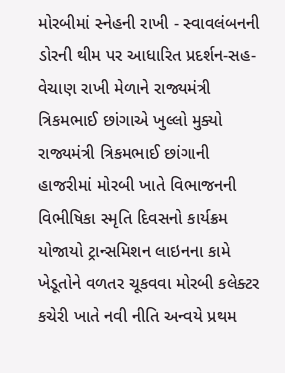મોરબીમાં સ્નેહની રાખી - સ્વાવલંબનની ડોરની થીમ પર આધારિત પ્રદર્શન-સહ-વેચાણ રાખી મેળાને રાજ્યમંત્રી ત્રિકમભાઈ છાંગાએ ખુલ્લો મુક્યો રાજ્યમંત્રી ત્રિકમભાઈ છાંગાની હાજરીમાં મોરબી ખાતે વિભાજનની વિભીષિકા સ્મૃતિ દિવસનો કાર્યક્રમ યોજાયો ટ્રાન્સમિશન લાઇનના કામે ખેડૂતોને વળતર ચૂકવવા મોરબી કલેક્ટર કચેરી ખાતે નવી નીતિ અન્વયે પ્રથમ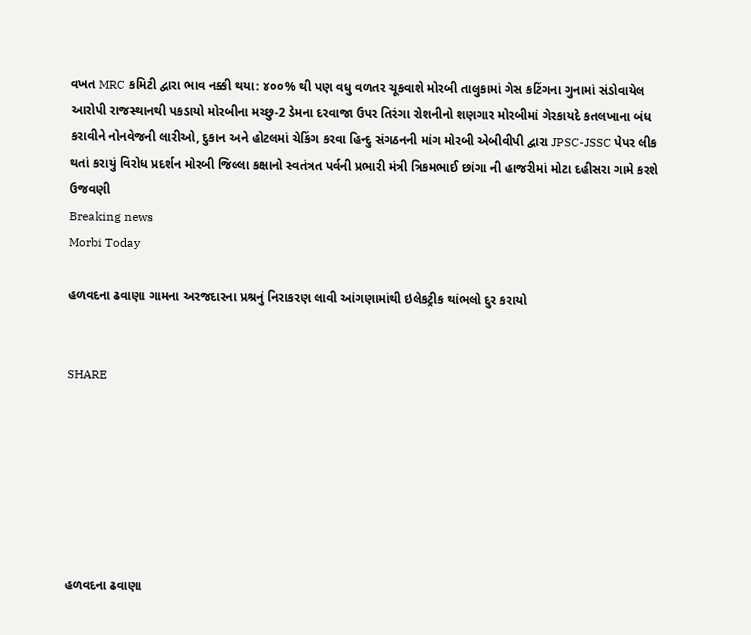વખત MRC કમિટી દ્વારા ભાવ નક્કી થયા: ૪૦૦% થી પણ વધુ વળતર ચૂકવાશે મોરબી તાલુકામાં ગેસ કટિંગના ગુનામાં સંડોવાયેલ આરોપી રાજસ્થાનથી પકડાયો મોરબીના મચ્છુ-2 ડેમના દરવાજા ઉપર તિરંગા રોશનીનો શણગાર મોરબીમાં ગેરકાયદે કતલખાના બંધ કરાવીને નોનવેજની લારીઓ, દુકાન અને હોટલમાં ચેકિંગ કરવા હિન્દુ સંગઠનની માંગ મોરબી એબીવીપી દ્વારા JPSC-JSSC પેપર લીક થતાં કરાયું વિરોધ પ્રદર્શન મોરબી જિલ્લા કક્ષાનો સ્વતંત્રત પર્વની પ્રભારી મંત્રી ત્રિકમભાઈ છાંગા ની હાજરીમાં મોટા દહીસરા ગામે કરશે ઉજવણી
Breaking news
Morbi Today

હળવદના ઢવાણા ગામના અરજદારના પ્રશ્રનું નિરાકરણ લાવી આંગણામાંથી ઇલેકટ્રીક થાંભલો દુર કરાયો


SHARE







હળવદના ઢવાણા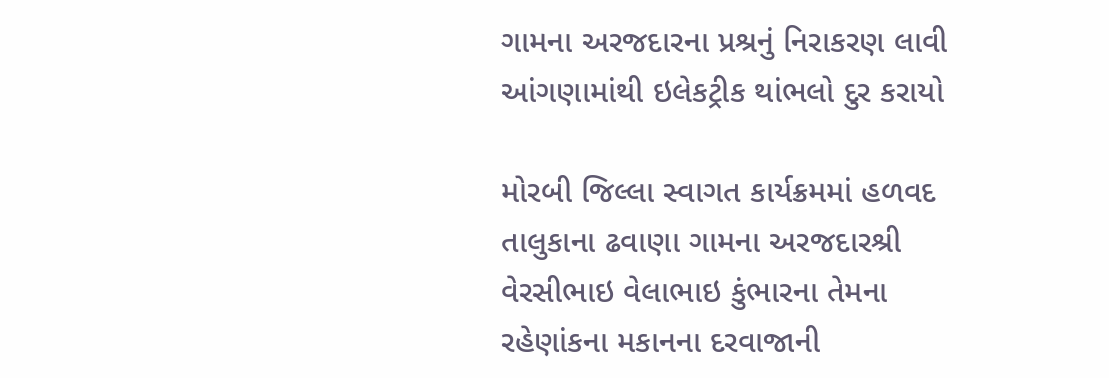ગામના અરજદારના પ્રશ્રનું નિરાકરણ લાવી આંગણામાંથી ઇલેકટ્રીક થાંભલો દુર કરાયો

મોરબી જિલ્લા સ્વાગત કાર્યક્રમમાં હળવદ તાલુકાના ઢવાણા ગામના અરજદારશ્રી વેરસીભાઇ વેલાભાઇ કુંભારના તેમના રહેણાંકના મકાનના દરવાજાની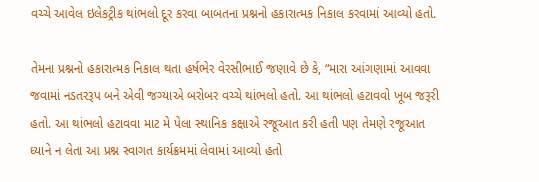વચ્ચે આવેલ ઇલેકટ્રીક થાંભલો દૂર કરવા બાબતના પ્રશ્નનો હકારાત્મક નિકાલ કરવામાં આવ્યો હતો.

તેમના પ્રશ્નનો હકારાત્મક નિકાલ થતા હર્ષભેર વેરસીભાઈ જણાવે છે કે, “મારા આંગણામાં આવવા જવામાં નડતરરૂપ બને એવી જગ્યાએ બરોબર વચ્ચે થાંભલો હતો. આ થાંભલો હટાવવો ખૂબ જરૂરી હતો. આ થાંભલો હટાવવા માટ મે પેલા સ્થાનિક કક્ષાએ રજૂઆત કરી હતી પણ તેમણે રજૂઆત ધ્યાને ન લેતા આ પ્રશ્ન સ્વાગત કાર્યક્રમમાં લેવામાં આવ્યો હતો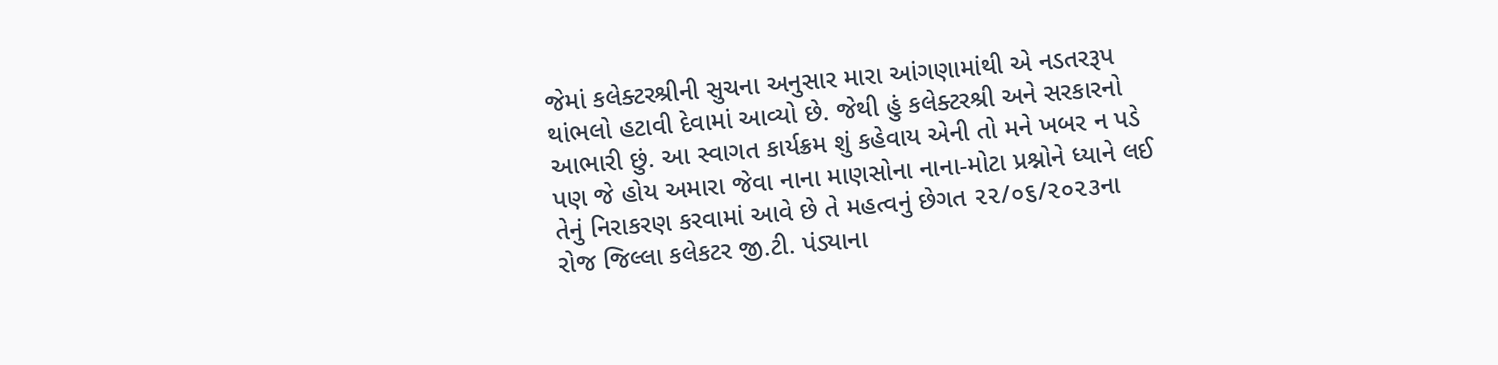જેમાં કલેક્ટરશ્રીની સુચના અનુસાર મારા આંગણામાંથી એ નડતરરૂપ થાંભલો હટાવી દેવામાં આવ્યો છે. જેથી હું કલેક્ટરશ્રી અને સરકારનો આભારી છું. આ સ્વાગત કાર્યક્રમ શું કહેવાય એની તો મને ખબર ન પડે પણ જે હોય અમારા જેવા નાના માણસોના નાના-મોટા પ્રશ્નોને ધ્યાને લઈ તેનું નિરાકરણ કરવામાં આવે છે તે મહત્વનું છેગત ૨૨/૦૬/૨૦૨૩ના રોજ જિલ્લા કલેકટર જી.ટી. પંડ્યાના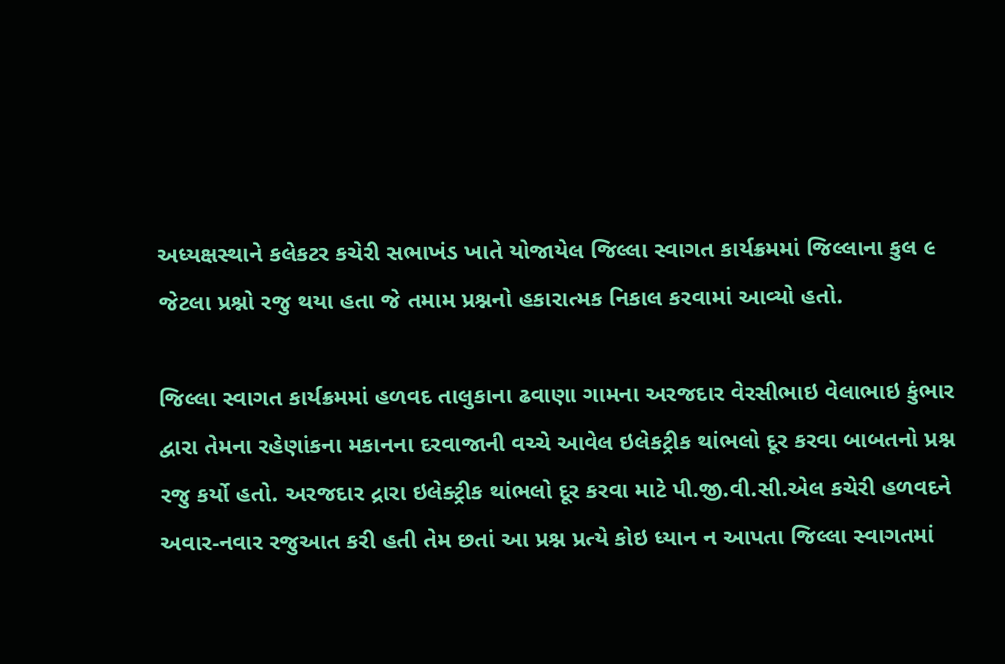અધ્યક્ષસ્થાને કલેકટર કચેરી સભાખંડ ખાતે યોજાયેલ જિલ્લા સ્વાગત કાર્યક્રમમાં જિલ્લાના કુલ ૯ જેટલા પ્રશ્નો રજુ થયા હતા જે તમામ પ્રશ્નનો હકારાત્મક નિકાલ કરવામાં આવ્યો હતો.

જિલ્લા સ્વાગત કાર્યક્રમમાં હળવદ તાલુકાના ઢવાણા ગામના અરજદાર વેરસીભાઇ વેલાભાઇ કુંભાર દ્વારા તેમના રહેણાંકના મકાનના દરવાજાની વચ્ચે આવેલ ઇલેકટ્રીક થાંભલો દૂર કરવા બાબતનો પ્રશ્ન રજુ કર્યો હતો. અરજદાર દ્રારા ઇલેક્ટ્રીક થાંભલો દૂર કરવા માટે પી.જી.વી.સી.એલ કચેરી હળવદને અવાર-નવાર રજુઆત કરી હતી તેમ છતાં આ પ્રશ્ન પ્રત્યે કોઇ ધ્યાન ન આપતા જિલ્લા સ્વાગતમાં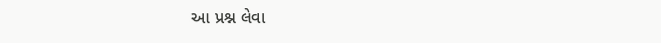આ પ્રશ્ન લેવા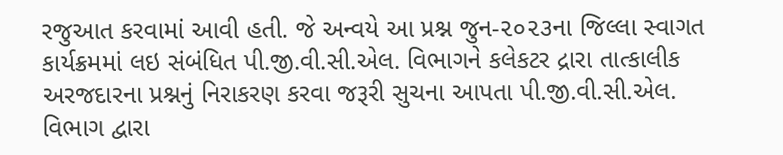રજુઆત કરવામાં આવી હતી. જે અન્વયે આ પ્રશ્ન જુન-૨૦૨૩ના જિલ્લા સ્વાગત કાર્યક્રમમાં લઇ સંબંધિત પી.જી.વી.સી.એલ. વિભાગને કલેકટર દ્રારા તાત્કાલીક અરજદારના પ્રશ્નનું નિરાકરણ કરવા જરૂરી સુચના આપતા પી.જી.વી.સી.એલ. વિભાગ દ્વારા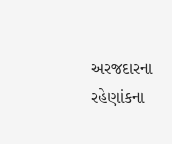અરજદારના રહેણાંકના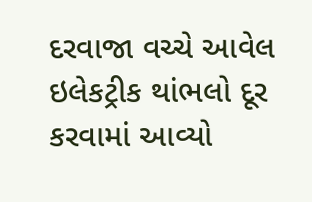દરવાજા વચ્ચે આવેલ ઇલેકટ્રીક થાંભલો દૂર કરવામાં આવ્યો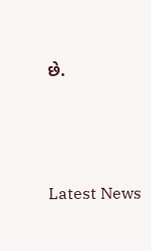છે.






Latest News